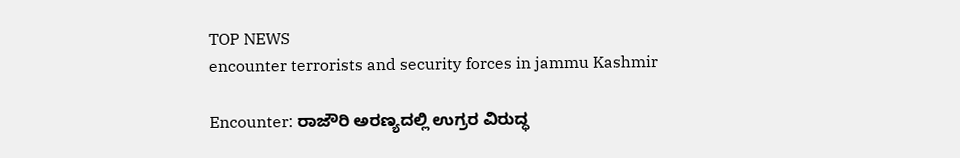TOP NEWS
encounter terrorists and security forces in jammu Kashmir

Encounter: ರಾಜೌರಿ ಅರಣ್ಯದಲ್ಲಿ ಉಗ್ರರ ವಿರುದ್ಧ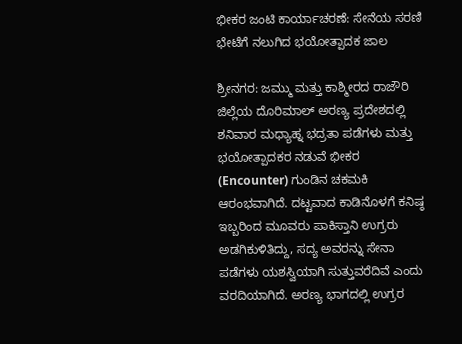ಭೀಕರ ಜಂಟಿ ಕಾರ್ಯಾಚರಣೆ: ಸೇನೆಯ ಸರಣಿ ಭೇಟೆಗೆ ನಲುಗಿದ ಭಯೋತ್ಪಾದಕ ಜಾಲ

ಶ್ರೀನಗರ: ಜಮ್ಮು ಮತ್ತು ಕಾಶ್ಮೀರದ ರಾಜೌರಿ ಜಿಲ್ಲೆಯ ದೊರಿಮಾಲ್ ಅರಣ್ಯ ಪ್ರದೇಶದಲ್ಲಿ ಶನಿವಾರ ಮಧ್ಯಾಹ್ನ ಭದ್ರತಾ ಪಡೆಗಳು ಮತ್ತು ಭಯೋತ್ಪಾದಕರ ನಡುವೆ ಭೀಕರ (Encounter) ಗುಂಡಿನ ಚಕಮಕಿ ಆರಂಭವಾಗಿದೆ. ದಟ್ಟವಾದ ಕಾಡಿನೊಳಗೆ ಕನಿಷ್ಠ ಇಬ್ಬರಿಂದ ಮೂವರು ಪಾಕಿಸ್ತಾನಿ ಉಗ್ರರು ಅಡಗಿಕುಳಿತಿದ್ದು, ಸದ್ಯ ಅವರನ್ನು ಸೇನಾ ಪಡೆಗಳು ಯಶಸ್ವಿಯಾಗಿ ಸುತ್ತುವರೆದಿವೆ ಎಂದು ವರದಿಯಾಗಿದೆ. ಅರಣ್ಯ ಭಾಗದಲ್ಲಿ ಉಗ್ರರ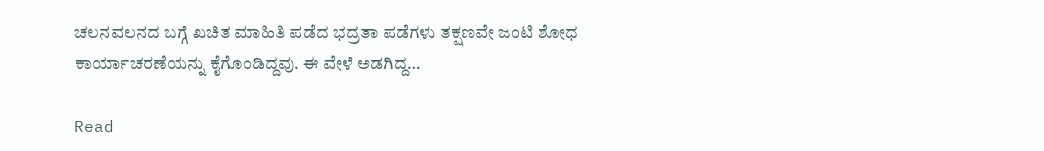ಚಲನವಲನದ ಬಗ್ಗೆ ಖಚಿತ ಮಾಹಿತಿ ಪಡೆದ ಭದ್ರತಾ ಪಡೆಗಳು ತಕ್ಷಣವೇ ಜಂಟಿ ಶೋಧ ಕಾರ್ಯಾಚರಣೆಯನ್ನು ಕೈಗೊಂಡಿದ್ದವು. ಈ ವೇಳೆ ಅಡಗಿದ್ದ…

Read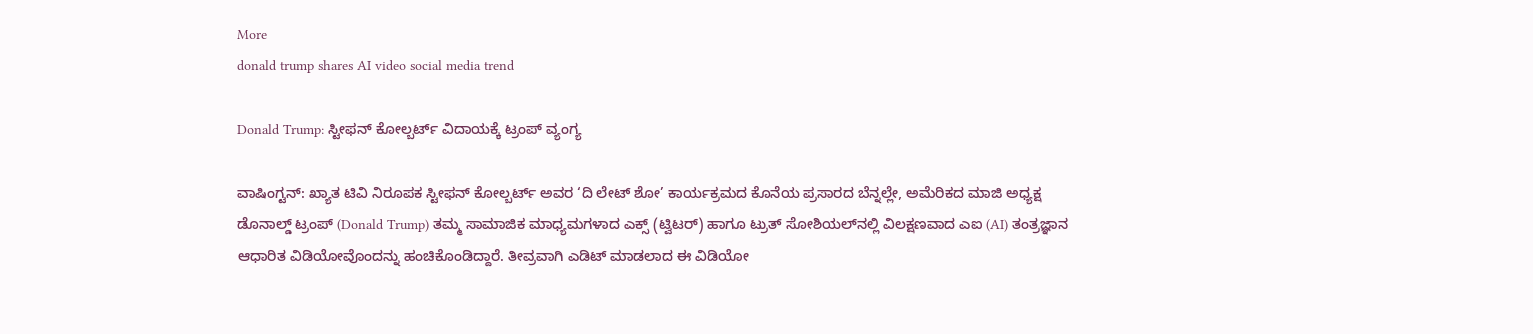More
donald trump shares AI video social media trend

Donald Trump: ಸ್ಟೀಫನ್ ಕೋಲ್ಬರ್ಟ್ ವಿದಾಯಕ್ಕೆ ಟ್ರಂಪ್ ವ್ಯಂಗ್ಯ

ವಾಷಿಂಗ್ಟನ್: ಖ್ಯಾತ ಟಿವಿ ನಿರೂಪಕ ಸ್ಟೀಫನ್ ಕೋಲ್ಬರ್ಟ್ ಅವರ ‘ದಿ ಲೇಟ್ ಶೋ’ ಕಾರ್ಯಕ್ರಮದ ಕೊನೆಯ ಪ್ರಸಾರದ ಬೆನ್ನಲ್ಲೇ, ಅಮೆರಿಕದ ಮಾಜಿ ಅಧ್ಯಕ್ಷ ಡೊನಾಲ್ಡ್ ಟ್ರಂಪ್ (Donald Trump) ತಮ್ಮ ಸಾಮಾಜಿಕ ಮಾಧ್ಯಮಗಳಾದ ಎಕ್ಸ್ (ಟ್ವಿಟರ್) ಹಾಗೂ ಟ್ರುತ್ ಸೋಶಿಯಲ್‌ನಲ್ಲಿ ವಿಲಕ್ಷಣವಾದ ಎಐ (AI) ತಂತ್ರಜ್ಞಾನ ಆಧಾರಿತ ವಿಡಿಯೋವೊಂದನ್ನು ಹಂಚಿಕೊಂಡಿದ್ದಾರೆ. ತೀವ್ರವಾಗಿ ಎಡಿಟ್ ಮಾಡಲಾದ ಈ ವಿಡಿಯೋ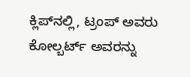ಕ್ಲಿಪ್‌ನಲ್ಲಿ, ಟ್ರಂಪ್ ಅವರು ಕೋಲ್ಬರ್ಟ್ ಅವರನ್ನು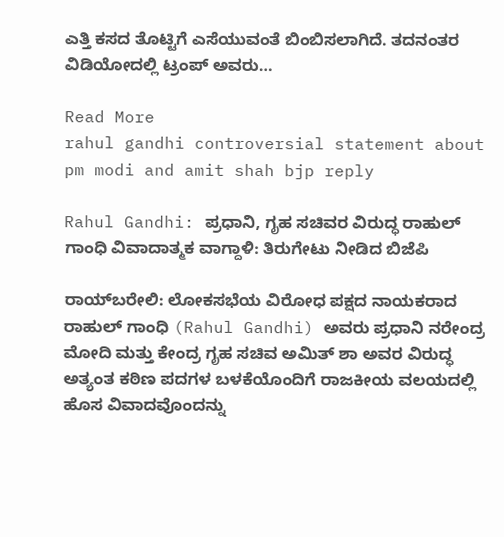ಎತ್ತಿ ಕಸದ ತೊಟ್ಟಿಗೆ ಎಸೆಯುವಂತೆ ಬಿಂಬಿಸಲಾಗಿದೆ. ತದನಂತರ ವಿಡಿಯೋದಲ್ಲಿ ಟ್ರಂಪ್ ಅವರು…

Read More
rahul gandhi controversial statement about pm modi and amit shah bjp reply

Rahul Gandhi: ಪ್ರಧಾನಿ, ಗೃಹ ಸಚಿವರ ವಿರುದ್ಧ ರಾಹುಲ್ ಗಾಂಧಿ ವಿವಾದಾತ್ಮಕ ವಾಗ್ದಾಳಿ: ತಿರುಗೇಟು ನೀಡಿದ ಬಿಜೆಪಿ

ರಾಯ್‌ಬರೇಲಿ: ಲೋಕಸಭೆಯ ವಿರೋಧ ಪಕ್ಷದ ನಾಯಕರಾದ ರಾಹುಲ್ ಗಾಂಧಿ (Rahul Gandhi) ಅವರು ಪ್ರಧಾನಿ ನರೇಂದ್ರ ಮೋದಿ ಮತ್ತು ಕೇಂದ್ರ ಗೃಹ ಸಚಿವ ಅಮಿತ್ ಶಾ ಅವರ ವಿರುದ್ಧ ಅತ್ಯಂತ ಕಠಿಣ ಪದಗಳ ಬಳಕೆಯೊಂದಿಗೆ ರಾಜಕೀಯ ವಲಯದಲ್ಲಿ ಹೊಸ ವಿವಾದವೊಂದನ್ನು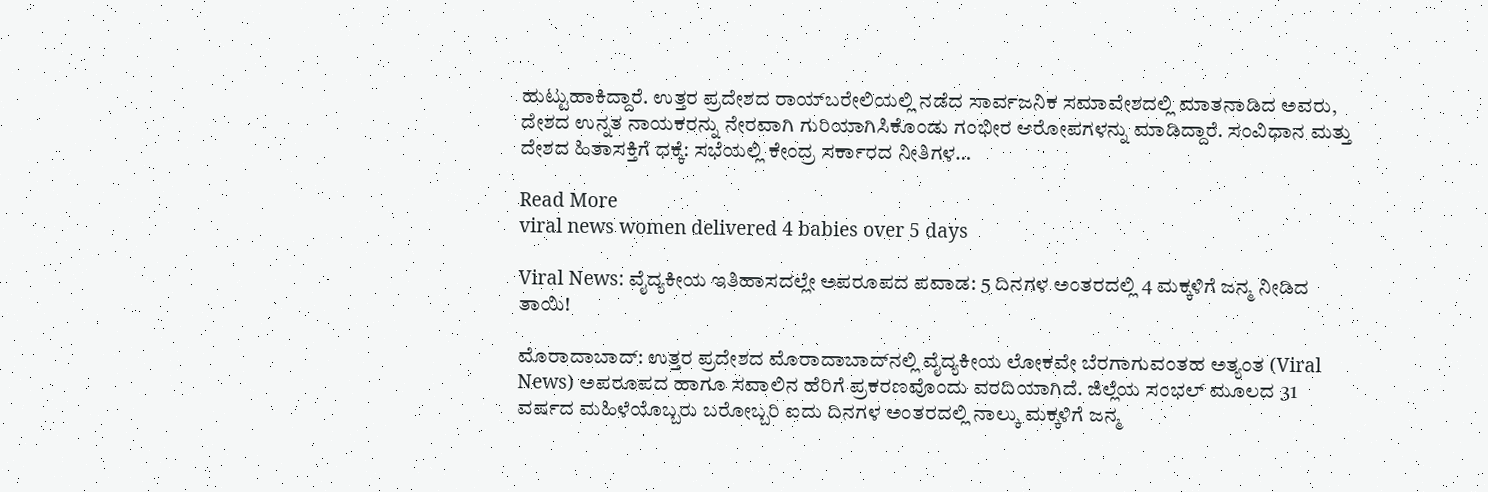ಹುಟ್ಟುಹಾಕಿದ್ದಾರೆ. ಉತ್ತರ ಪ್ರದೇಶದ ರಾಯ್‌ಬರೇಲಿಯಲ್ಲಿ ನಡೆದ ಸಾರ್ವಜನಿಕ ಸಮಾವೇಶದಲ್ಲಿ ಮಾತನಾಡಿದ ಅವರು, ದೇಶದ ಉನ್ನತ ನಾಯಕರನ್ನು ನೇರವಾಗಿ ಗುರಿಯಾಗಿಸಿಕೊಂಡು ಗಂಭೀರ ಆರೋಪಗಳನ್ನು ಮಾಡಿದ್ದಾರೆ. ಸಂವಿಧಾನ ಮತ್ತು ದೇಶದ ಹಿತಾಸಕ್ತಿಗೆ ಧಕ್ಕೆ: ಸಭೆಯಲ್ಲಿ ಕೇಂದ್ರ ಸರ್ಕಾರದ ನೀತಿಗಳ…

Read More
viral news women delivered 4 babies over 5 days

Viral News: ವೈದ್ಯಕೀಯ ಇತಿಹಾಸದಲ್ಲೇ ಅಪರೂಪದ ಪವಾಡ: 5 ದಿನಗಳ ಅಂತರದಲ್ಲಿ 4 ಮಕ್ಕಳಿಗೆ ಜನ್ಮ ನೀಡಿದ ತಾಯಿ!

ಮೊರಾದಾಬಾದ್: ಉತ್ತರ ಪ್ರದೇಶದ ಮೊರಾದಾಬಾದ್‌ನಲ್ಲಿ ವೈದ್ಯಕೀಯ ಲೋಕವೇ ಬೆರಗಾಗುವಂತಹ ಅತ್ಯಂತ (Viral News) ಅಪರೂಪದ ಹಾಗೂ ಸವಾಲಿನ ಹೆರಿಗೆ ಪ್ರಕರಣವೊಂದು ವರದಿಯಾಗಿದೆ. ಜಿಲ್ಲೆಯ ಸಂಭಲ್ ಮೂಲದ 31 ವರ್ಷದ ಮಹಿಳೆಯೊಬ್ಬರು ಬರೋಬ್ಬರಿ ಐದು ದಿನಗಳ ಅಂತರದಲ್ಲಿ ನಾಲ್ಕು ಮಕ್ಕಳಿಗೆ ಜನ್ಮ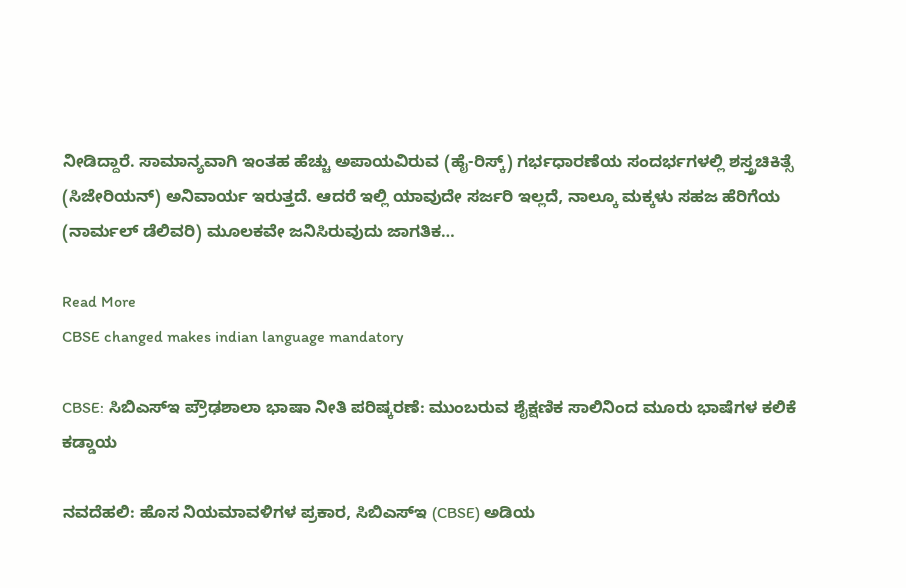ನೀಡಿದ್ದಾರೆ. ಸಾಮಾನ್ಯವಾಗಿ ಇಂತಹ ಹೆಚ್ಚು ಅಪಾಯವಿರುವ (ಹೈ-ರಿಸ್ಕ್) ಗರ್ಭಧಾರಣೆಯ ಸಂದರ್ಭಗಳಲ್ಲಿ ಶಸ್ತ್ರಚಿಕಿತ್ಸೆ (ಸಿಜೇರಿಯನ್) ಅನಿವಾರ್ಯ ಇರುತ್ತದೆ. ಆದರೆ ಇಲ್ಲಿ ಯಾವುದೇ ಸರ್ಜರಿ ಇಲ್ಲದೆ, ನಾಲ್ಕೂ ಮಕ್ಕಳು ಸಹಜ ಹೆರಿಗೆಯ (ನಾರ್ಮಲ್ ಡೆಲಿವರಿ) ಮೂಲಕವೇ ಜನಿಸಿರುವುದು ಜಾಗತಿಕ…

Read More
CBSE changed makes indian language mandatory

CBSE: ಸಿಬಿಎಸ್‌ಇ ಪ್ರೌಢಶಾಲಾ ಭಾಷಾ ನೀತಿ ಪರಿಷ್ಕರಣೆ: ಮುಂಬರುವ ಶೈಕ್ಷಣಿಕ ಸಾಲಿನಿಂದ ಮೂರು ಭಾಷೆಗಳ ಕಲಿಕೆ ಕಡ್ಡಾಯ

ನವದೆಹಲಿ: ಹೊಸ ನಿಯಮಾವಳಿಗಳ ಪ್ರಕಾರ, ಸಿಬಿಎಸ್‌ಇ (CBSE) ಅಡಿಯ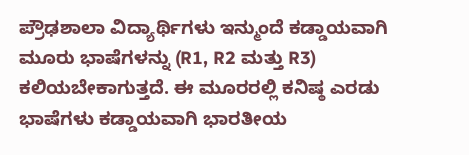ಪ್ರೌಢಶಾಲಾ ವಿದ್ಯಾರ್ಥಿಗಳು ಇನ್ಮುಂದೆ ಕಡ್ಡಾಯವಾಗಿ ಮೂರು ಭಾಷೆಗಳನ್ನು (R1, R2 ಮತ್ತು R3) ಕಲಿಯಬೇಕಾಗುತ್ತದೆ. ಈ ಮೂರರಲ್ಲಿ ಕನಿಷ್ಠ ಎರಡು ಭಾಷೆಗಳು ಕಡ್ಡಾಯವಾಗಿ ಭಾರತೀಯ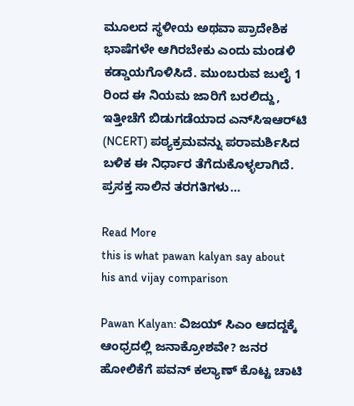ಮೂಲದ ಸ್ಥಳೀಯ ಅಥವಾ ಪ್ರಾದೇಶಿಕ ಭಾಷೆಗಳೇ ಆಗಿರಬೇಕು ಎಂದು ಮಂಡಳಿ ಕಡ್ಡಾಯಗೊಳಿಸಿದೆ. ಮುಂಬರುವ ಜುಲೈ 1 ರಿಂದ ಈ ನಿಯಮ ಜಾರಿಗೆ ಬರಲಿದ್ದು, ಇತ್ತೀಚೆಗೆ ಬಿಡುಗಡೆಯಾದ ಎನ್‌ಸಿಇಆರ್‌ಟಿ (NCERT) ಪಠ್ಯಕ್ರಮವನ್ನು ಪರಾಮರ್ಶಿಸಿದ ಬಳಿಕ ಈ ನಿರ್ಧಾರ ತೆಗೆದುಕೊಳ್ಳಲಾಗಿದೆ. ಪ್ರಸಕ್ತ ಸಾಲಿನ ತರಗತಿಗಳು…

Read More
this is what pawan kalyan say about his and vijay comparison

Pawan Kalyan: ವಿಜಯ್ ಸಿಎಂ ಆದದ್ದಕ್ಕೆ ಆಂಧ್ರದಲ್ಲಿ ಜನಾಕ್ರೋಶವೇ? ಜನರ ಹೋಲಿಕೆಗೆ ಪವನ್ ಕಲ್ಯಾಣ್ ಕೊಟ್ಟ ಚಾಟಿ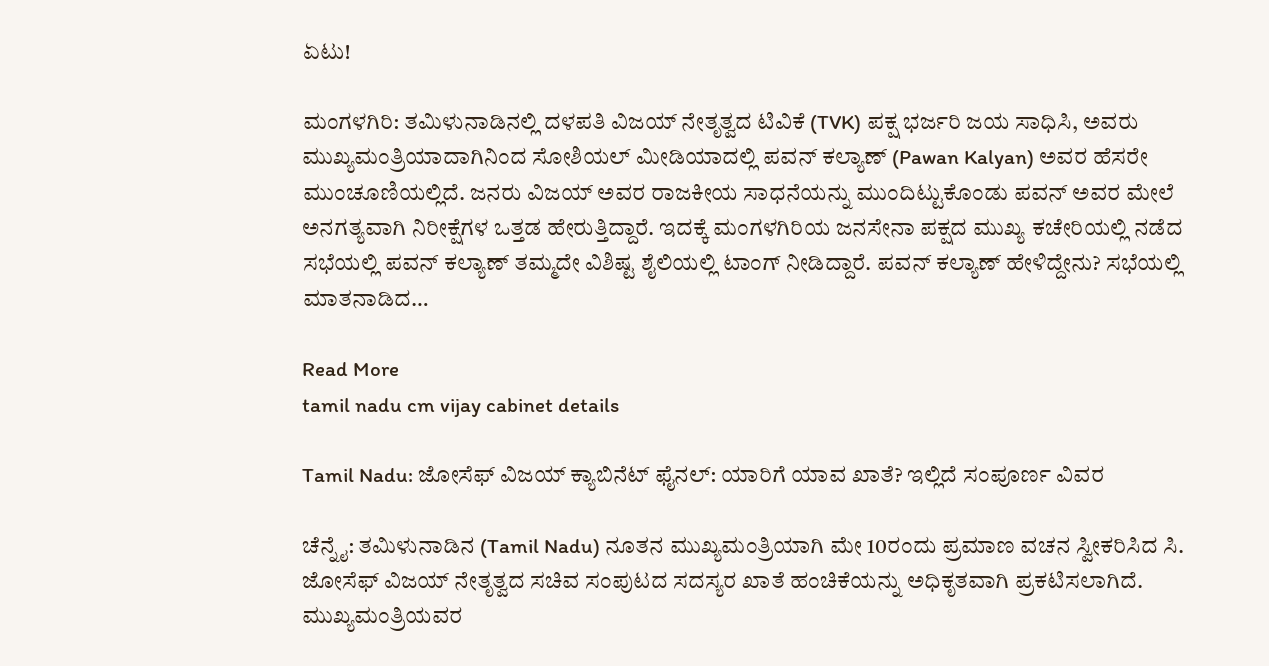ಏಟು!

ಮಂಗಳಗಿರಿ: ತಮಿಳುನಾಡಿನಲ್ಲಿ ದಳಪತಿ ವಿಜಯ್ ನೇತೃತ್ವದ ಟಿವಿಕೆ (TVK) ಪಕ್ಷ ಭರ್ಜರಿ ಜಯ ಸಾಧಿಸಿ, ಅವರು ಮುಖ್ಯಮಂತ್ರಿಯಾದಾಗಿನಿಂದ ಸೋಶಿಯಲ್ ಮೀಡಿಯಾದಲ್ಲಿ ಪವನ್ ಕಲ್ಯಾಣ್ (Pawan Kalyan) ಅವರ ಹೆಸರೇ ಮುಂಚೂಣಿಯಲ್ಲಿದೆ. ಜನರು ವಿಜಯ್ ಅವರ ರಾಜಕೀಯ ಸಾಧನೆಯನ್ನು ಮುಂದಿಟ್ಟುಕೊಂಡು ಪವನ್ ಅವರ ಮೇಲೆ ಅನಗತ್ಯವಾಗಿ ನಿರೀಕ್ಷೆಗಳ ಒತ್ತಡ ಹೇರುತ್ತಿದ್ದಾರೆ. ಇದಕ್ಕೆ ಮಂಗಳಗಿರಿಯ ಜನಸೇನಾ ಪಕ್ಷದ ಮುಖ್ಯ ಕಚೇರಿಯಲ್ಲಿ ನಡೆದ ಸಭೆಯಲ್ಲಿ ಪವನ್ ಕಲ್ಯಾಣ್ ತಮ್ಮದೇ ವಿಶಿಷ್ಟ ಶೈಲಿಯಲ್ಲಿ ಟಾಂಗ್ ನೀಡಿದ್ದಾರೆ. ಪವನ್‌ ಕಲ್ಯಾಣ್‌ ಹೇಳಿದ್ದೇನು? ಸಭೆಯಲ್ಲಿ ಮಾತನಾಡಿದ…

Read More
tamil nadu cm vijay cabinet details

Tamil Nadu: ಜೋಸೆಫ್ ವಿಜಯ್ ಕ್ಯಾಬಿನೆಟ್ ಫೈನಲ್: ಯಾರಿಗೆ ಯಾವ ಖಾತೆ? ಇಲ್ಲಿದೆ ಸಂಪೂರ್ಣ ವಿವರ

ಚೆನ್ನೈ: ತಮಿಳುನಾಡಿನ (Tamil Nadu) ನೂತನ ಮುಖ್ಯಮಂತ್ರಿಯಾಗಿ ಮೇ 10ರಂದು ಪ್ರಮಾಣ ವಚನ ಸ್ವೀಕರಿಸಿದ ಸಿ. ಜೋಸೆಫ್ ವಿಜಯ್ ನೇತೃತ್ವದ ಸಚಿವ ಸಂಪುಟದ ಸದಸ್ಯರ ಖಾತೆ ಹಂಚಿಕೆಯನ್ನು ಅಧಿಕೃತವಾಗಿ ಪ್ರಕಟಿಸಲಾಗಿದೆ. ಮುಖ್ಯಮಂತ್ರಿಯವರ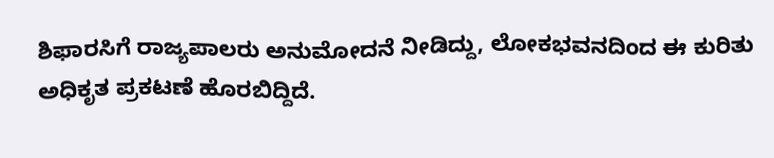ಶಿಫಾರಸಿಗೆ ರಾಜ್ಯಪಾಲರು ಅನುಮೋದನೆ ನೀಡಿದ್ದು, ಲೋಕಭವನದಿಂದ ಈ ಕುರಿತು ಅಧಿಕೃತ ಪ್ರಕಟಣೆ ಹೊರಬಿದ್ದಿದೆ.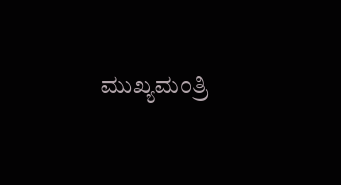ಮುಖ್ಯಮಂತ್ರಿ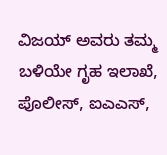ವಿಜಯ್ ಅವರು ತಮ್ಮ ಬಳಿಯೇ ಗೃಹ ಇಲಾಖೆ, ಪೊಲೀಸ್, ಐಎಎಸ್,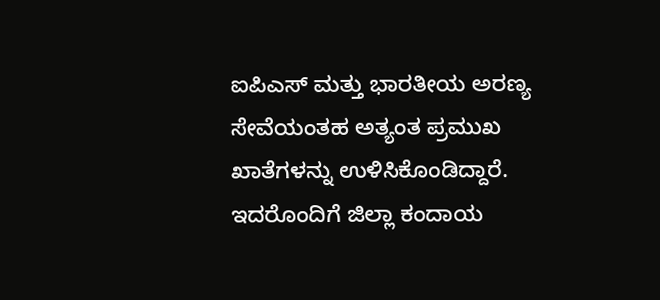ಐಪಿಎಸ್ ಮತ್ತು ಭಾರತೀಯ ಅರಣ್ಯ ಸೇವೆಯಂತಹ ಅತ್ಯಂತ ಪ್ರಮುಖ ಖಾತೆಗಳನ್ನು ಉಳಿಸಿಕೊಂಡಿದ್ದಾರೆ. ಇದರೊಂದಿಗೆ ಜಿಲ್ಲಾ ಕಂದಾಯ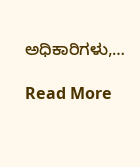ಅಧಿಕಾರಿಗಳು,…

Read More